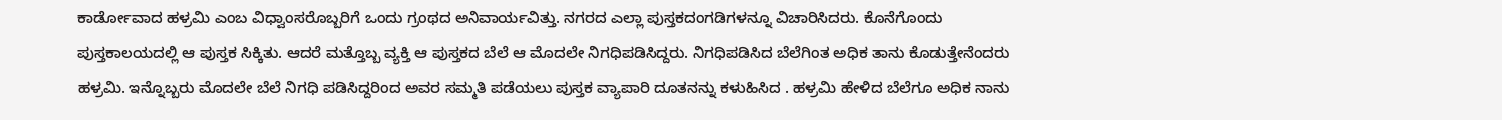ಕಾರ್ಡೋವಾದ ಹಳ್ರಮಿ ಎಂಬ ವಿಧ್ವಾಂಸರೊಬ್ಬರಿಗೆ ಒಂದು ಗ್ರಂಥದ ಅನಿವಾರ್ಯವಿತ್ತು. ನಗರದ ಎಲ್ಲಾ ಪುಸ್ತಕದಂಗಡಿಗಳನ್ನೂ ವಿಚಾರಿಸಿದರು. ಕೊನೆಗೊಂದು ಪುಸ್ತಕಾಲಯದಲ್ಲಿ ಆ ಪುಸ್ತಕ ಸಿಕ್ಕಿತು. ಆದರೆ ಮತ್ತೊಬ್ಬ ವ್ಯಕ್ತಿ ಆ ಪುಸ್ತಕದ ಬೆಲೆ ಆ ಮೊದಲೇ ನಿಗಧಿಪಡಿಸಿದ್ದರು. ನಿಗಧಿಪಡಿಸಿದ ಬೆಲೆಗಿಂತ ಅಧಿಕ ತಾನು ಕೊಡುತ್ತೇನೆಂದರು ಹಳ್ರಮಿ. ಇನ್ನೊಬ್ಬರು ಮೊದಲೇ ಬೆಲೆ ನಿಗಧಿ ಪಡಿಸಿದ್ದರಿಂದ ಅವರ ಸಮ್ಮತಿ ಪಡೆಯಲು ಪುಸ್ತಕ ವ್ಯಾಪಾರಿ ದೂತನನ್ನು ಕಳುಹಿಸಿದ . ಹಳ್ರಮಿ ಹೇಳಿದ ಬೆಲೆಗೂ ಅಧಿಕ ನಾನು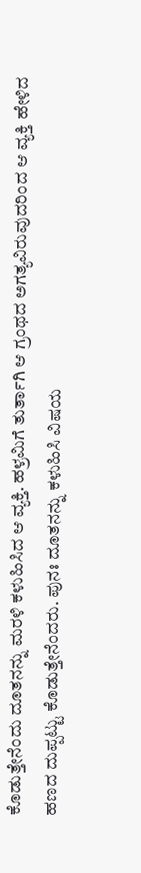ಕೊಡುತ್ತೇನೆಂದು ದೂತನನ್ನು ಮರಳಿ ಕಳುಹಿಸಿದ ಆ ವ್ಯಕ್ತಿ. ಹಳ್ರಮಿಗೆ ತುರ್ತಾಗಿ ಆ ಗ್ರಂಥದ ಅಗತ್ಯವಿರುವುದರಿಂದ ಆ ವ್ಯಕ್ತಿ ಹೇಳಿದ ಹಣದ ದುಪ್ಪಟ್ಟು ಕೊಡುತ್ತೇನೆಂದರು. ಪುನಃ ದೂತನನ್ನು ಕಳುಹಿಸಿ ವಿಷಯ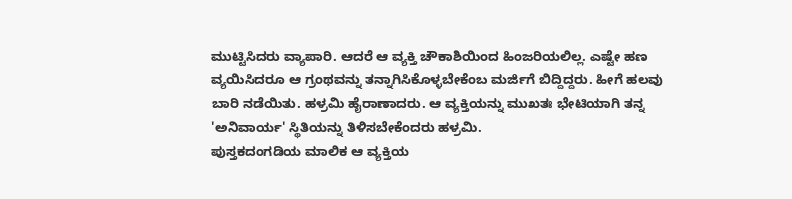ಮುಟ್ಟಿಸಿದರು ವ್ಯಾಪಾರಿ. ಆದರೆ ಆ ವ್ಯಕ್ತಿ ಚೌಕಾಶಿಯಿಂದ ಹಿಂಜರಿಯಲಿಲ್ಲ. ಎಷ್ಟೇ ಹಣ ವ್ಯಯಿಸಿದರೂ ಆ ಗ್ರಂಥವನ್ನು ತನ್ನಾಗಿಸಿಕೊಳ್ಳಬೇಕೆಂಬ ಮರ್ಜಿಗೆ ಬಿದ್ದಿದ್ದರು. ಹೀಗೆ ಹಲವು ಬಾರಿ ನಡೆಯಿತು. ಹಳ್ರಮಿ ಹೈರಾಣಾದರು. ಆ ವ್ಯಕ್ತಿಯನ್ನು ಮುಖತಃ ಭೇಟಿಯಾಗಿ ತನ್ನ 'ಅನಿವಾರ್ಯ' ಸ್ಥಿತಿಯನ್ನು ತಿಳಿಸಬೇಕೆಂದರು ಹಳ್ರಮಿ.
ಪುಸ್ತಕದಂಗಡಿಯ ಮಾಲಿಕ ಆ ವ್ಯಕ್ತಿಯ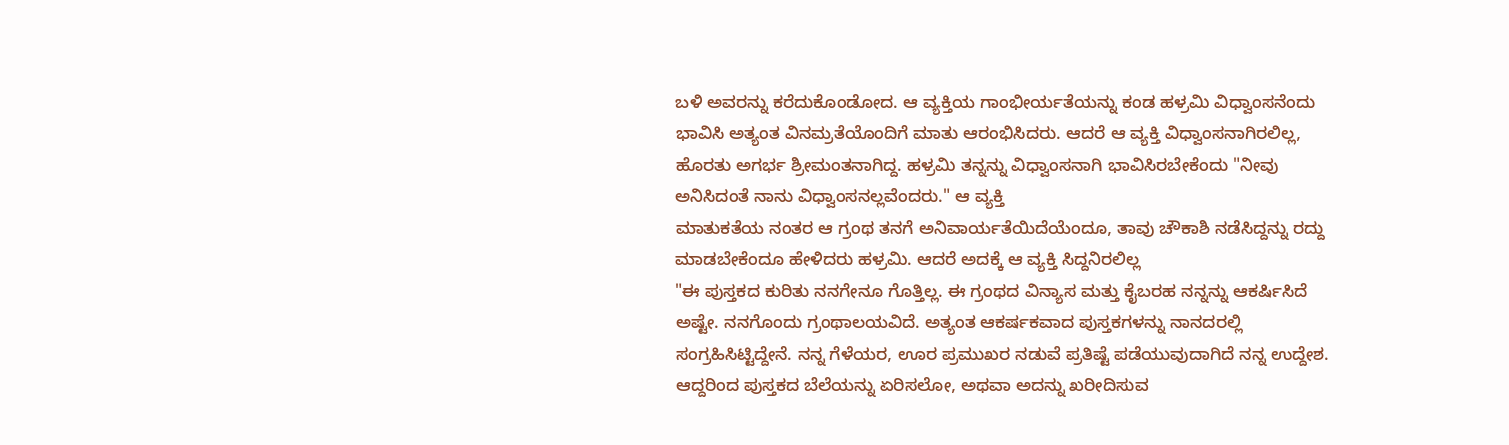ಬಳಿ ಅವರನ್ನು ಕರೆದುಕೊಂಡೋದ. ಆ ವ್ಯಕ್ತಿಯ ಗಾಂಭೀರ್ಯತೆಯನ್ನು ಕಂಡ ಹಳ್ರಮಿ ವಿಧ್ವಾಂಸನೆಂದು ಭಾವಿಸಿ ಅತ್ಯಂತ ವಿನಮ್ರತೆಯೊಂದಿಗೆ ಮಾತು ಆರಂಭಿಸಿದರು. ಆದರೆ ಆ ವ್ಯಕ್ತಿ ವಿಧ್ವಾಂಸನಾಗಿರಲಿಲ್ಲ, ಹೊರತು ಅಗರ್ಭ ಶ್ರೀಮಂತನಾಗಿದ್ದ. ಹಳ್ರಮಿ ತನ್ನನ್ನು ವಿಧ್ವಾಂಸನಾಗಿ ಭಾವಿಸಿರಬೇಕೆಂದು "ನೀವು ಅನಿಸಿದಂತೆ ನಾನು ವಿಧ್ವಾಂಸನಲ್ಲವೆಂದರು." ಆ ವ್ಯಕ್ತಿ
ಮಾತುಕತೆಯ ನಂತರ ಆ ಗ್ರಂಥ ತನಗೆ ಅನಿವಾರ್ಯತೆಯಿದೆಯೆಂದೂ, ತಾವು ಚೌಕಾಶಿ ನಡೆಸಿದ್ದನ್ನು ರದ್ದು ಮಾಡಬೇಕೆಂದೂ ಹೇಳಿದರು ಹಳ್ರಮಿ. ಆದರೆ ಅದಕ್ಕೆ ಆ ವ್ಯಕ್ತಿ ಸಿದ್ದನಿರಲಿಲ್ಲ
"ಈ ಪುಸ್ತಕದ ಕುರಿತು ನನಗೇನೂ ಗೊತ್ತಿಲ್ಲ. ಈ ಗ್ರಂಥದ ವಿನ್ಯಾಸ ಮತ್ತು ಕೈಬರಹ ನನ್ನನ್ನು ಆಕರ್ಷಿಸಿದೆ ಅಷ್ಟೇ. ನನಗೊಂದು ಗ್ರಂಥಾಲಯವಿದೆ. ಅತ್ಯಂತ ಆಕರ್ಷಕವಾದ ಪುಸ್ತಕಗಳನ್ನು ನಾನದರಲ್ಲಿ ಸಂಗ್ರಹಿಸಿಟ್ಟಿದ್ದೇನೆ. ನನ್ನ ಗೆಳೆಯರ, ಊರ ಪ್ರಮುಖರ ನಡುವೆ ಪ್ರತಿಷ್ಟೆ ಪಡೆಯುವುದಾಗಿದೆ ನನ್ನ ಉದ್ದೇಶ. ಆದ್ದರಿಂದ ಪುಸ್ತಕದ ಬೆಲೆಯನ್ನು ಏರಿಸಲೋ, ಅಥವಾ ಅದನ್ನು ಖರೀದಿಸುವ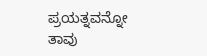ಪ್ರಯತ್ನವನ್ನೋ ತಾವು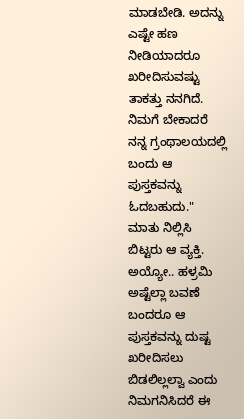ಮಾಡಬೇಡಿ. ಅದನ್ನು ಎಷ್ಟೇ ಹಣ ನೀಡಿಯಾದರೂ ಖರೀದಿಸುವಷ್ಟು ತಾಕತ್ತು ನನಗಿದೆ. ನಿಮಗೆ ಬೇಕಾದರೆ ನನ್ನ ಗ್ರಂಥಾಲಯದಲ್ಲಿ ಬಂದು ಆ ಪುಸ್ತಕವನ್ನು ಓದಬಹುದು."
ಮಾತು ನಿಲ್ಲಿಸಿ ಬಿಟ್ಟರು ಆ ವ್ಯಕ್ತಿ.
ಅಯ್ಯೋ.. ಹಳ್ರಮಿ ಅಷ್ಟೆಲ್ಲಾ ಬವಣೆ ಬಂದರೂ ಆ ಪುಸ್ತಕವನ್ನು ದುಷ್ಟ ಖರೀದಿಸಲು ಬಿಡಲಿಲ್ಲಲ್ವಾ ಎಂದು ನಿಮಗನಿಸಿದರೆ ಈ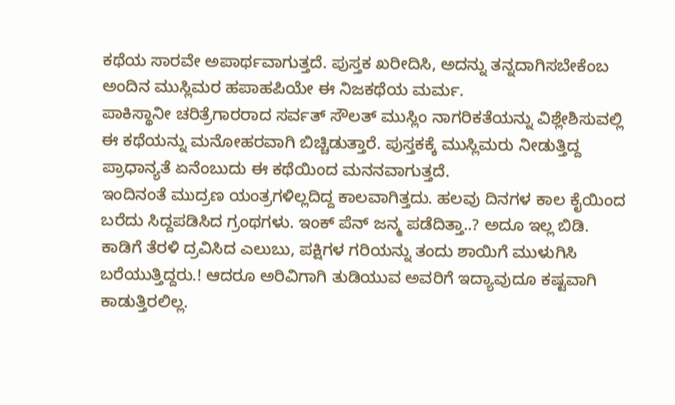ಕಥೆಯ ಸಾರವೇ ಅಪಾರ್ಥವಾಗುತ್ತದೆ. ಪುಸ್ತಕ ಖರೀದಿಸಿ, ಅದನ್ನು ತನ್ನದಾಗಿಸಬೇಕೆಂಬ ಅಂದಿನ ಮುಸ್ಲಿಮರ ಹಪಾಹಪಿಯೇ ಈ ನಿಜಕಥೆಯ ಮರ್ಮ.
ಪಾಕಿಸ್ಥಾನೀ ಚರಿತ್ರೆಗಾರರಾದ ಸರ್ವತ್ ಸೌಲತ್ ಮುಸ್ಲಿಂ ನಾಗರಿಕತೆಯನ್ನು ವಿಶ್ಲೇಶಿಸುವಲ್ಲಿ ಈ ಕಥೆಯನ್ನು ಮನೋಹರವಾಗಿ ಬಿಚ್ಚಿಡುತ್ತಾರೆ. ಪುಸ್ತಕಕ್ಕೆ ಮುಸ್ಲಿಮರು ನೀಡುತ್ತಿದ್ದ ಪ್ರಾಧಾನ್ಯತೆ ಏನೆಂಬುದು ಈ ಕಥೆಯಿಂದ ಮನನವಾಗುತ್ತದೆ.
ಇಂದಿನಂತೆ ಮುದ್ರಣ ಯಂತ್ರಗಳಿಲ್ಲದಿದ್ದ ಕಾಲವಾಗಿತ್ತದು. ಹಲವು ದಿನಗಳ ಕಾಲ ಕೈಯಿಂದ ಬರೆದು ಸಿದ್ದಪಡಿಸಿದ ಗ್ರಂಥಗಳು. ಇಂಕ್ ಪೆನ್ ಜನ್ಮ ಪಡೆದಿತ್ತಾ..? ಅದೂ ಇಲ್ಲ ಬಿಡಿ. ಕಾಡಿಗೆ ತೆರಳಿ ದ್ರವಿಸಿದ ಎಲುಬು, ಪಕ್ಷಿಗಳ ಗರಿಯನ್ನು ತಂದು ಶಾಯಿಗೆ ಮುಳುಗಿಸಿ ಬರೆಯುತ್ತಿದ್ದರು.! ಆದರೂ ಅರಿವಿಗಾಗಿ ತುಡಿಯುವ ಅವರಿಗೆ ಇದ್ಯಾವುದೂ ಕಷ್ಟವಾಗಿ ಕಾಡುತ್ತಿರಲಿಲ್ಲ.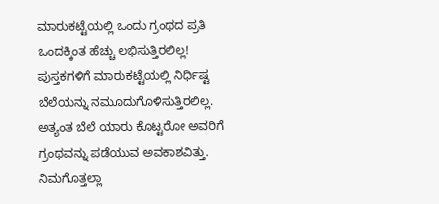ಮಾರುಕಟ್ಟೆಯಲ್ಲಿ ಒಂದು ಗ್ರಂಥದ ಪ್ರತಿ ಒಂದಕ್ಕಿಂತ ಹೆಚ್ಚು ಲಭಿಸುತ್ತಿರಲಿಲ್ಲ! ಪುಸ್ತಕಗಳಿಗೆ ಮಾರುಕಟ್ಟೆಯಲ್ಲಿ ನಿರ್ಧಿಷ್ಟ ಬೆಲೆಯನ್ನು ನಮೂದುಗೊಳಿಸುತ್ತಿರಲಿಲ್ಲ. ಅತ್ಯಂತ ಬೆಲೆ ಯಾರು ಕೊಟ್ಟರೋ ಅವರಿಗೆ ಗ್ರಂಥವನ್ನು ಪಡೆಯುವ ಅವಕಾಶವಿತ್ತು. ನಿಮಗೊತ್ತಲ್ಲಾ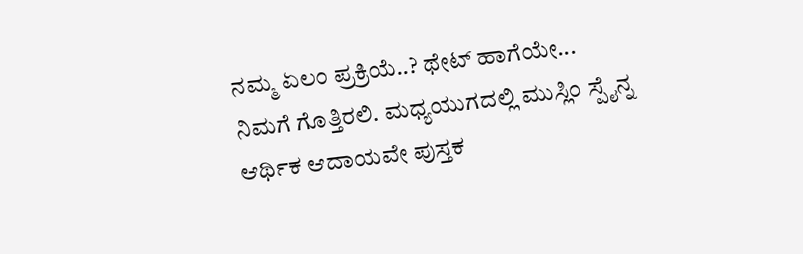ನಮ್ಮ ಏಲಂ ಪ್ರಕ್ರಿಯೆ..? ಥೇಟ್ ಹಾಗೆಯೇ...
ನಿಮಗೆ ಗೊತ್ತಿರಲಿ. ಮಧ್ಯಯುಗದಲ್ಲಿ ಮುಸ್ಲಿಂ ಸ್ಪೈನ್ನ ಆರ್ಥಿಕ ಆದಾಯವೇ ಪುಸ್ತಕ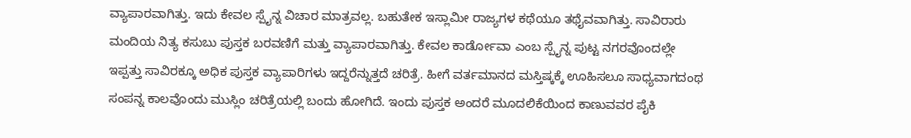ವ್ಯಾಪಾರವಾಗಿತ್ತು. ಇದು ಕೇವಲ ಸ್ಪೈನ್ನ ವಿಚಾರ ಮಾತ್ರವಲ್ಲ. ಬಹುತೇಕ ಇಸ್ಲಾಮೀ ರಾಜ್ಯಗಳ ಕಥೆಯೂ ತಥೈವವಾಗಿತ್ತು. ಸಾವಿರಾರು ಮಂದಿಯ ನಿತ್ಯ ಕಸುಬು ಪುಸ್ತಕ ಬರವಣಿಗೆ ಮತ್ತು ವ್ಯಾಪಾರವಾಗಿತ್ತು. ಕೇವಲ ಕಾರ್ಡೋವಾ ಎಂಬ ಸ್ಪೈನ್ನ ಪುಟ್ಟ ನಗರವೊಂದಲ್ಲೇ ಇಪ್ಪತ್ತು ಸಾವಿರಕ್ಕೂ ಅಧಿಕ ಪುಸ್ತಕ ವ್ಯಾಪಾರಿಗಳು ಇದ್ದರೆನ್ನುತ್ತದೆ ಚರಿತ್ರೆ. ಹೀಗೆ ವರ್ತಮಾನದ ಮಸ್ತಿಷ್ಕಕ್ಕೆ ಊಹಿಸಲೂ ಸಾಧ್ಯವಾಗದಂಥ ಸಂಪನ್ನ ಕಾಲವೊಂದು ಮುಸ್ಲಿಂ ಚರಿತ್ರೆಯಲ್ಲಿ ಬಂದು ಹೋಗಿದೆ. ಇಂದು ಪುಸ್ತಕ ಅಂದರೆ ಮೂದಲಿಕೆಯಿಂದ ಕಾಣುವವರ ಪೈಕಿ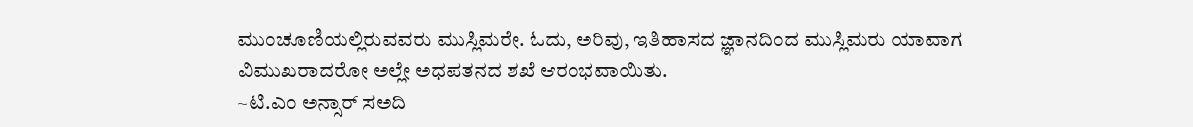ಮುಂಚೂಣಿಯಲ್ಲಿರುವವರು ಮುಸ್ಲಿಮರೇ. ಓದು, ಅರಿವು, ಇತಿಹಾಸದ ಜ್ಞಾನದಿಂದ ಮುಸ್ಲಿಮರು ಯಾವಾಗ ವಿಮುಖರಾದರೋ ಅಲ್ಲೇ ಅಧಪತನದ ಶಖೆ ಆರಂಭವಾಯಿತು.
~ಟಿ.ಎಂ ಅನ್ಸಾರ್ ಸಅದಿ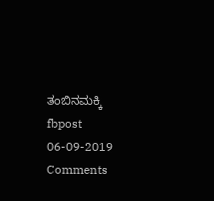ತಂಬಿನಮಕ್ಕಿ
fbpost 06-09-2019
Comments